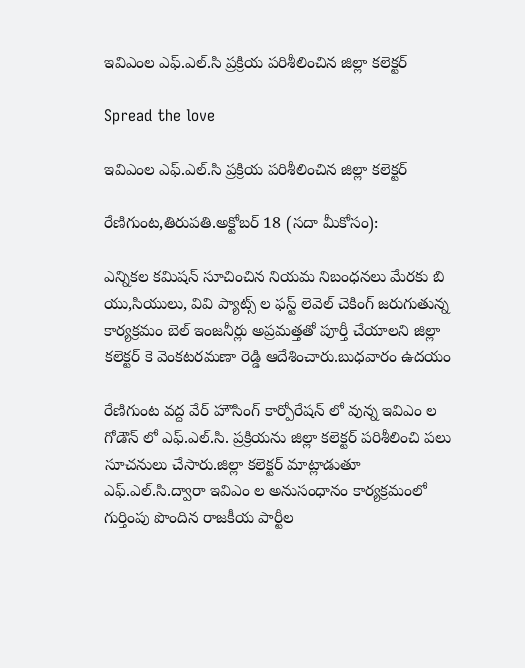ఇవిఎంల ఎఫ్.ఎల్.సి ప్రక్రియ పరిశీలించిన జిల్లా కలెక్టర్

Spread the love

ఇవిఎంల ఎఫ్.ఎల్.సి ప్రక్రియ పరిశీలించిన జిల్లా కలెక్టర్

రేణిగుంట,తిరుపతి.అక్టోబర్ 18 (సదా మీకోసం):

ఎన్నికల కమిషన్ సూచించిన నియమ నిబంధనలు మేరకు బి యు,సియులు, వివి ప్యాట్స్ ల ఫస్ట్ లెవెల్ చెకింగ్ జరుగుతున్న కార్యక్రమం బెల్ ఇంజనీర్లు అప్రమత్తతో పూర్తీ చేయాలని జిల్లా కలెక్టర్ కె వెంకటరమణా రెడ్డి ఆదేశించారు.బుధవారం ఉదయం

రేణిగుంట వద్ద వేర్ హౌసింగ్ కార్పోరేషన్ లో వున్న ఇవిఎం ల గోడౌన్ లో ఎఫ్.ఎల్.సి. ప్రక్రియను జిల్లా కలెక్టర్ పరిశీలించి పలు సూచనులు చేసారు.జిల్లా కలెక్టర్ మాట్లాడుతూ ఎఫ్.ఎల్.సి.ద్వారా ఇవిఎం ల అనుసంధానం కార్యక్రమంలో గుర్తింపు పొందిన రాజకీయ పార్టీల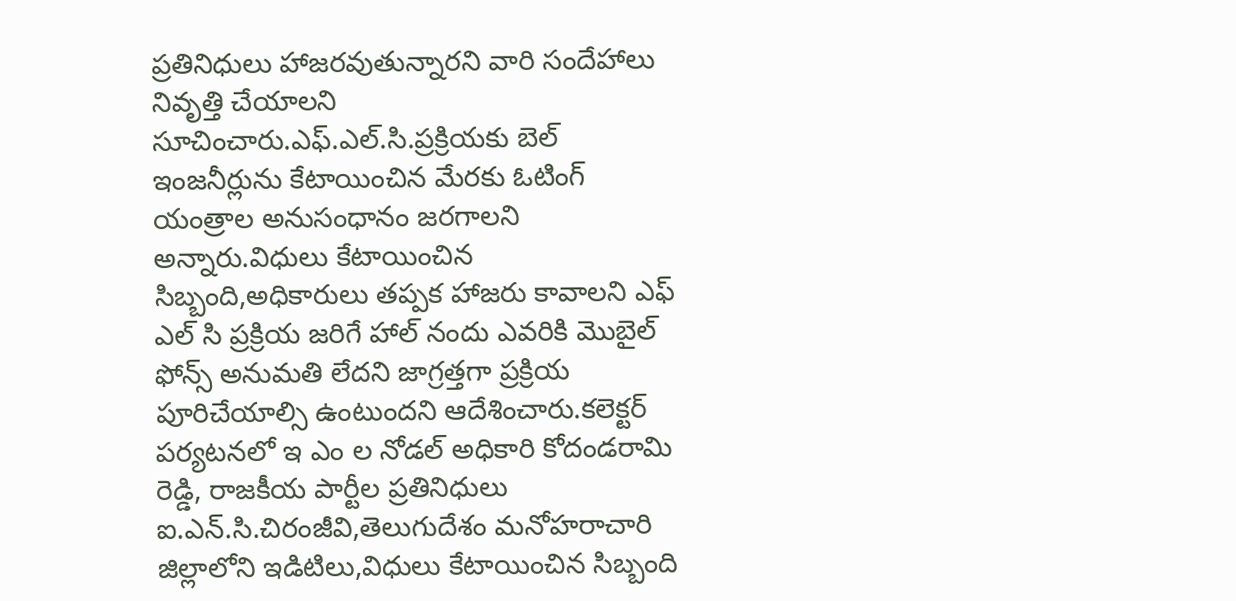ప్రతినిధులు హాజరవుతున్నారని వారి సందేహాలు నివృత్తి చేయాలని సూచించారు.ఎఫ్.ఎల్.సి.ప్రక్రియకు బెల్ ఇంజనీర్లును కేటాయించిన మేరకు ఓటింగ్ యంత్రాల అనుసంధానం జరగాలని అన్నారు.విధులు కేటాయించిన సిబ్బంది,అధికారులు తప్పక హాజరు కావాలని ఎఫ్ ఎల్ సి ప్రక్రియ జరిగే హాల్ నందు ఎవరికి మొబైల్ ఫోన్స్ అనుమతి లేదని జాగ్రత్తగా ప్రక్రియ పూరిచేయాల్సి ఉంటుందని ఆదేశించారు.కలెక్టర్ పర్యటనలో ఇ ఎం ల నోడల్ అధికారి కోదండరామి రెడ్డి, రాజకీయ పార్టీల ప్రతినిధులు ఐ.ఎన్.సి.చిరంజీవి,తెలుగుదేశం మనోహరాచారి జిల్లాలోని ఇడిటిలు,విధులు కేటాయించిన సిబ్బంది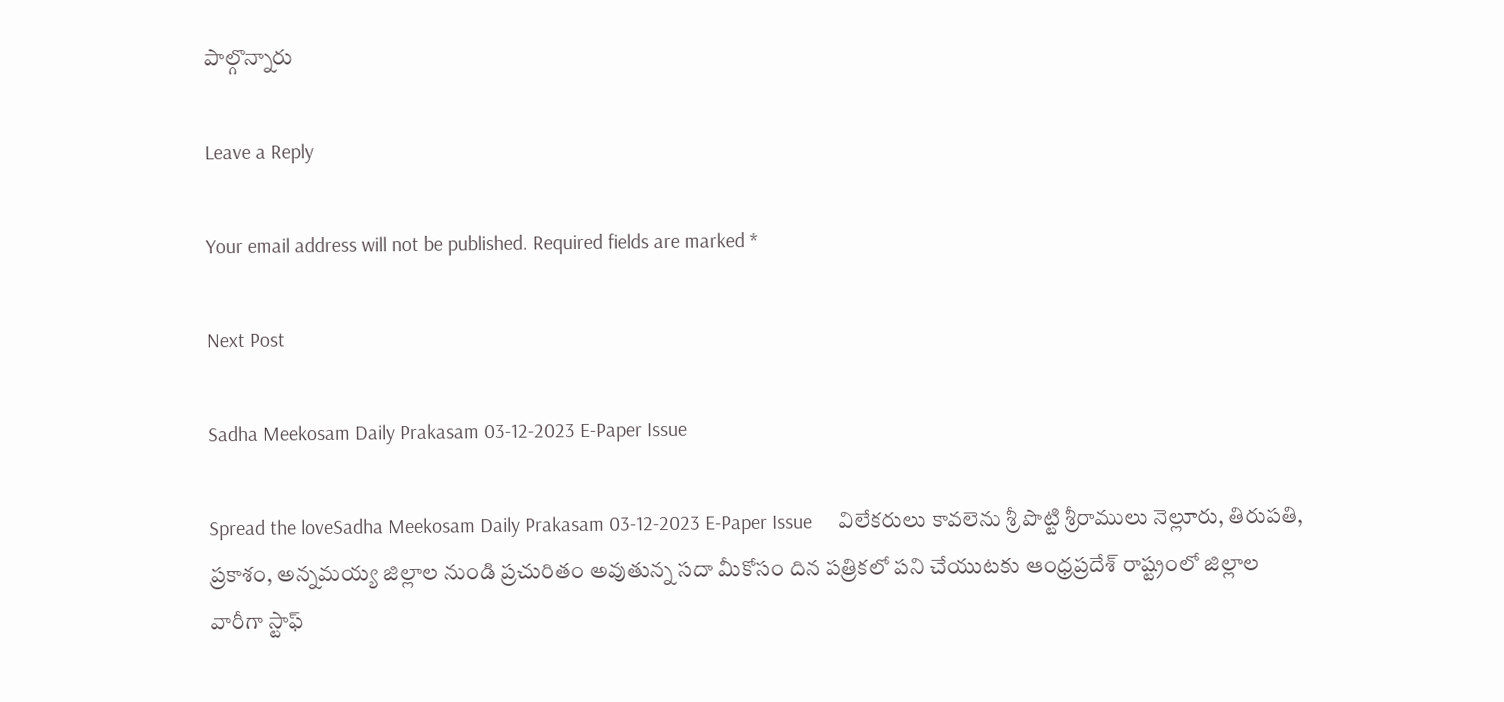పాల్గొన్నారు

Leave a Reply

Your email address will not be published. Required fields are marked *

Next Post

Sadha Meekosam Daily Prakasam 03-12-2023 E-Paper Issue

Spread the loveSadha Meekosam Daily Prakasam 03-12-2023 E-Paper Issue     విలేకరులు కావలెను శ్రీ పొట్టి శ్రీరాములు నెల్లూరు, తిరుపతి, ప్రకాశం, అన్నమయ్య జిల్లాల నుండి ప్రచురితం అవుతున్న సదా మీకోసం దిన పత్రికలో పని చేయుటకు ఆంధ్రప్రదేశ్ రాష్ట్రంలో జిల్లాల వారీగా స్టాఫ్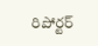రిపోర్టర్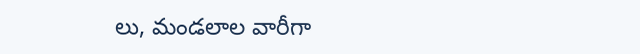లు, మండలాల వారీగా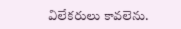విలేకరులు కావలెను.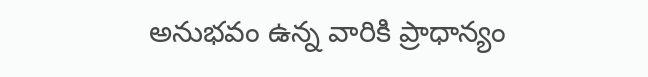అనుభవం ఉన్న వారికి ప్రాధాన్యం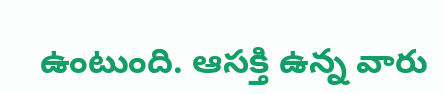ఉంటుంది. ఆసక్తి ఉన్న వారు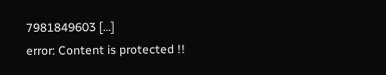7981849603 […]
error: Content is protected !!